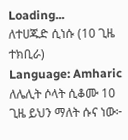Loading...
ለተሀጁድ ሲነሱ (10 ጊዜ ተክቢራ)
Language: Amharic
ለሌሊት ሶላት ሲቆሙ 10 ጊዜ ይህን ማለት ሱና ነው፦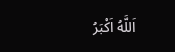اَللَّهُ اَكْبَرُ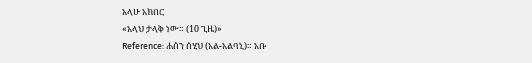አላሁ አክበር
«አላህ ታላቅ ነው። (10 ጊዜ)»
Reference: ሐሰን ሰሂህ (አል-አልባኒ)። አቡ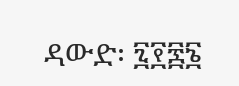ዳውድ፡ ፯፻፷፮